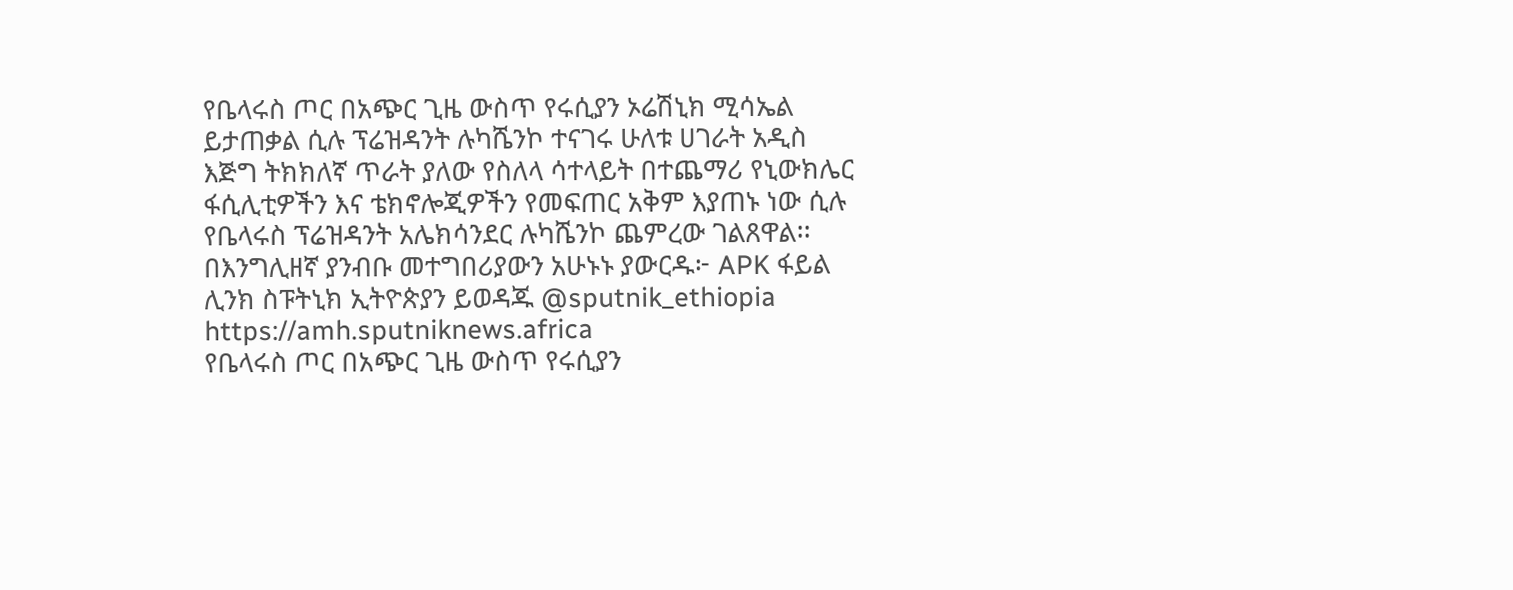የቤላሩስ ጦር በአጭር ጊዜ ውስጥ የሩሲያን ኦሬሽኒክ ሚሳኤል ይታጠቃል ሲሉ ፕሬዝዳንት ሉካሼንኮ ተናገሩ ሁለቱ ሀገራት አዲስ እጅግ ትክክለኛ ጥራት ያለው የስለላ ሳተላይት በተጨማሪ የኒውክሌር ፋሲሊቲዎችን እና ቴክኖሎጂዎችን የመፍጠር አቅም እያጠኑ ነው ሲሉ የቤላሩስ ፕሬዝዳንት አሌክሳንደር ሉካሼንኮ ጨምረው ገልጸዋል፡፡በእንግሊዘኛ ያንብቡ መተግበሪያውን አሁኑኑ ያውርዱ፦ APK ፋይል ሊንክ ስፑትኒክ ኢትዮጵያን ይወዳጁ @sputnik_ethiopia
https://amh.sputniknews.africa
የቤላሩስ ጦር በአጭር ጊዜ ውስጥ የሩሲያን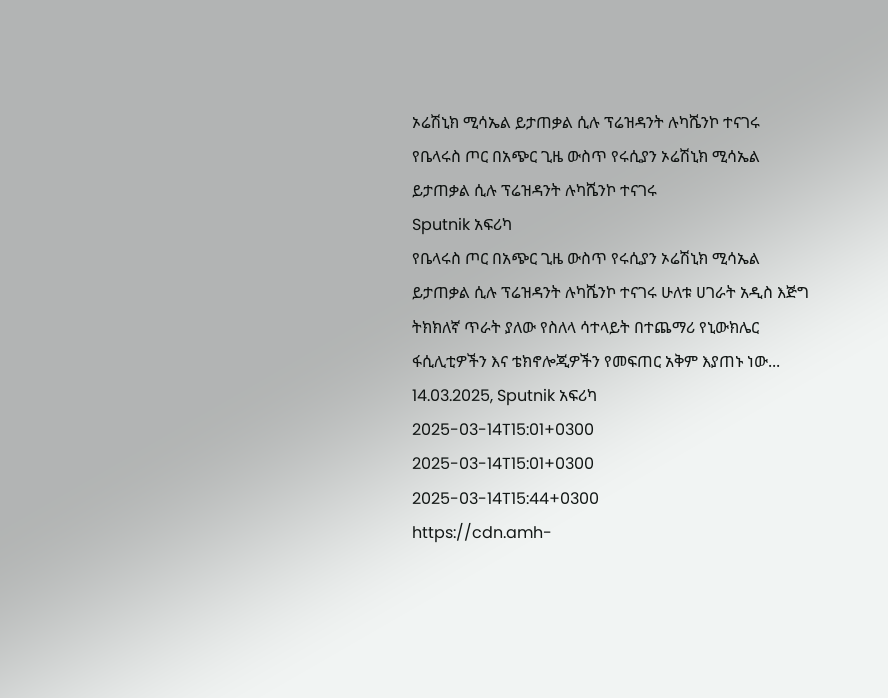ኦሬሽኒክ ሚሳኤል ይታጠቃል ሲሉ ፕሬዝዳንት ሉካሼንኮ ተናገሩ
የቤላሩስ ጦር በአጭር ጊዜ ውስጥ የሩሲያን ኦሬሽኒክ ሚሳኤል ይታጠቃል ሲሉ ፕሬዝዳንት ሉካሼንኮ ተናገሩ
Sputnik አፍሪካ
የቤላሩስ ጦር በአጭር ጊዜ ውስጥ የሩሲያን ኦሬሽኒክ ሚሳኤል ይታጠቃል ሲሉ ፕሬዝዳንት ሉካሼንኮ ተናገሩ ሁለቱ ሀገራት አዲስ እጅግ ትክክለኛ ጥራት ያለው የስለላ ሳተላይት በተጨማሪ የኒውክሌር ፋሲሊቲዎችን እና ቴክኖሎጂዎችን የመፍጠር አቅም እያጠኑ ነው... 14.03.2025, Sputnik አፍሪካ
2025-03-14T15:01+0300
2025-03-14T15:01+0300
2025-03-14T15:44+0300
https://cdn.amh-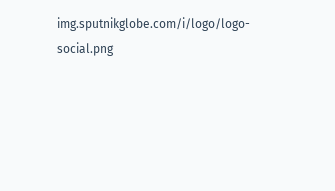img.sputnikglobe.com/i/logo/logo-social.png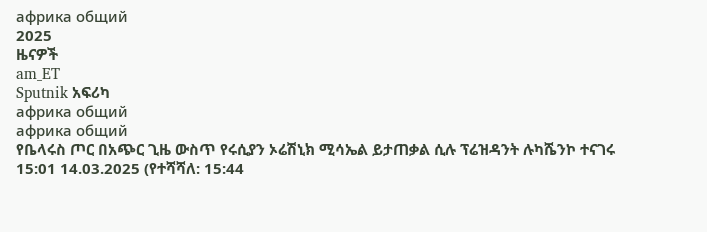африка общий
2025
ዜናዎች
am_ET
Sputnik አፍሪካ
африка общий
африка общий
የቤላሩስ ጦር በአጭር ጊዜ ውስጥ የሩሲያን ኦሬሽኒክ ሚሳኤል ይታጠቃል ሲሉ ፕሬዝዳንት ሉካሼንኮ ተናገሩ
15:01 14.03.2025 (የተሻሻለ: 15:44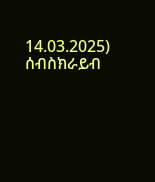14.03.2025)
ሰብስክራይብ